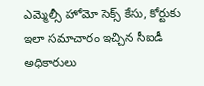ఎమ్మెల్సీ హోమో సెక్స్ కేసు, కోర్టుకు ఇలా సమాచారం ఇచ్చిన సీఐడీ అధికారులు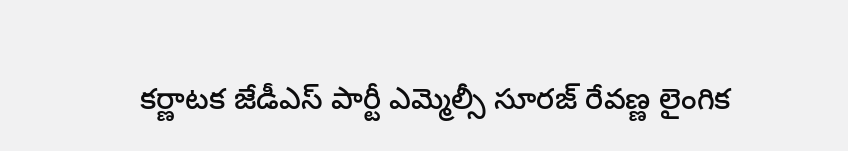కర్ణాటక జేడీఎస్ పార్టీ ఎమ్మెల్సీ సూరజ్ రేవణ్ణ లైంగిక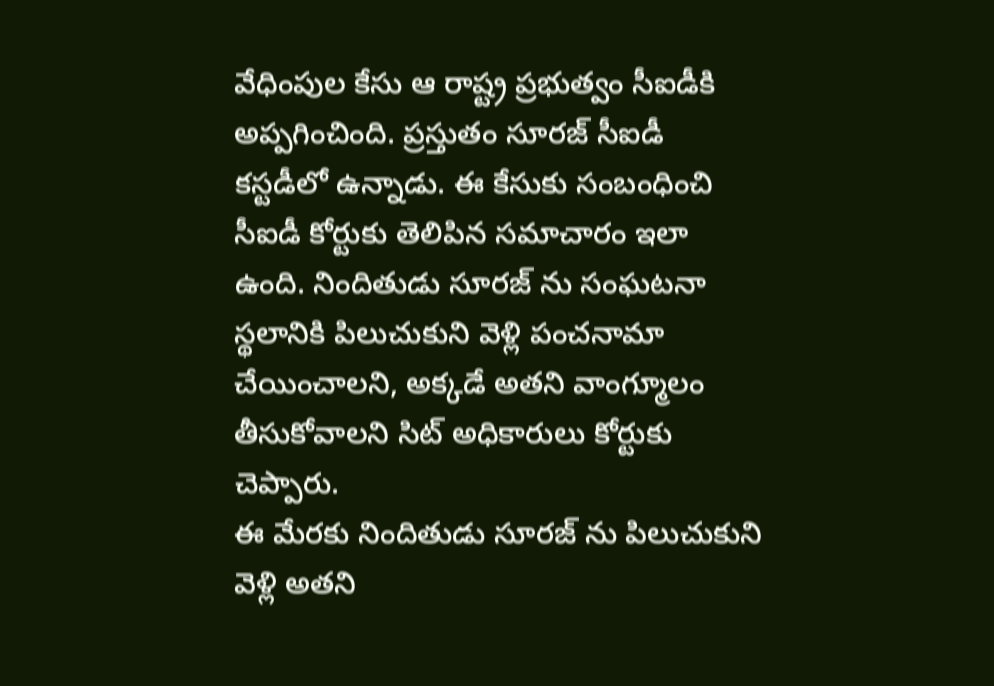వేధింపుల కేసు ఆ రాష్ట్ర ప్రభుత్వం సీఐడీకి అప్పగించింది. ప్రస్తుతం సూరజ్ సీఐడీ కస్టడీలో ఉన్నాడు. ఈ కేసుకు సంబంధించి సీఐడీ కోర్టుకు తెలిపిన సమాచారం ఇలా ఉంది. నిందితుడు సూరజ్ ను సంఘటనా స్థలానికి పిలుచుకుని వెళ్లి పంచనామా చేయించాలని, అక్కడే అతని వాంగ్మూలం తీసుకోవాలని సిట్ అధికారులు కోర్టుకు చెప్పారు.
ఈ మేరకు నిందితుడు సూరజ్ ను పిలుచుకుని వెళ్లి అతని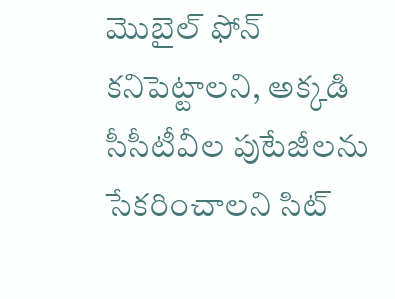మొబైల్ ఫోన్ కనిపెట్టాలని, అక్కడి సీసీటీవీల పుటేజీలను సేకరించాలని సిట్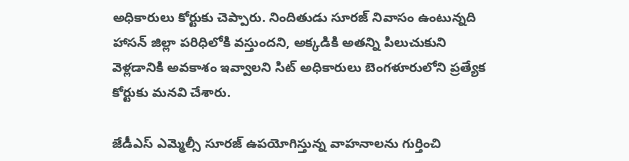అధికారులు కోర్టుకు చెప్పారు. నిందితుడు సూరజ్ నివాసం ఉంటున్నది హాసన్ జిల్లా పరిధిలోకి వస్తుందని, అక్కడికి అతన్ని పిలుచుకుని వెళ్లడానికి అవకాశం ఇవ్వాలని సిట్ అధికారులు బెంగళూరులోని ప్రత్యేక కోర్టుకు మనవి చేశారు.

జేడీఎస్ ఎమ్మెల్సీ సూరజ్ ఉపయోగిస్తున్న వాహనాలను గుర్తించి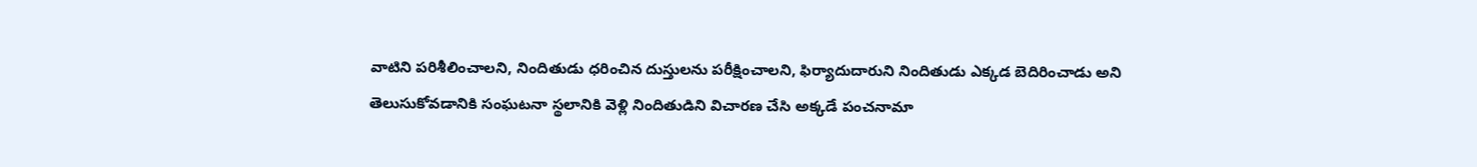వాటిని పరిశీలించాలని, నిందితుడు ధరించిన దుస్తులను పరీక్షించాలని, ఫిర్యాదుదారుని నిందితుడు ఎక్కడ బెదిరించాడు అని తెలుసుకోవడానికి సంఘటనా స్థలానికి వెళ్లి నిందితుడిని విచారణ చేసి అక్కడే పంచనామా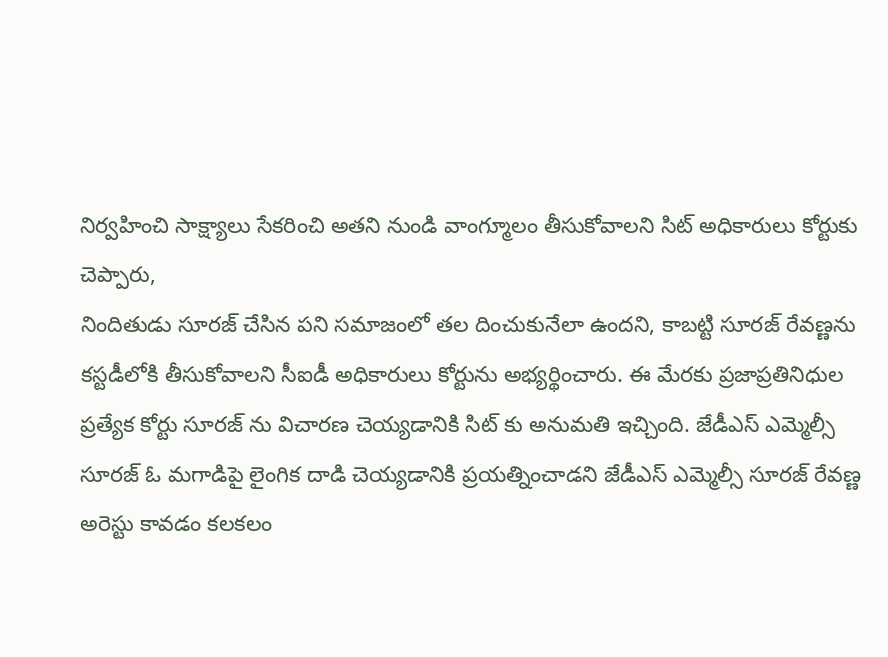నిర్వహించి సాక్ష్యాలు సేకరించి అతని నుండి వాంగ్మూలం తీసుకోవాలని సిట్ అధికారులు కోర్టుకు చెప్పారు,
నిందితుడు సూరజ్ చేసిన పని సమాజంలో తల దించుకునేలా ఉందని, కాబట్టి సూరజ్ రేవణ్ణను కస్టడీలోకి తీసుకోవాలని సీఐడీ అధికారులు కోర్టును అభ్యర్థించారు. ఈ మేరకు ప్రజాప్రతినిధుల ప్రత్యేక కోర్టు సూరజ్ ను విచారణ చెయ్యడానికి సిట్ కు అనుమతి ఇచ్చింది. జేడీఎస్ ఎమ్మెల్సీ సూరజ్ ఓ మగాడిపై లైంగిక దాడి చెయ్యడానికి ప్రయత్నించాడని జేడీఎస్ ఎమ్మెల్సీ సూరజ్ రేవణ్ణ అరెస్టు కావడం కలకలం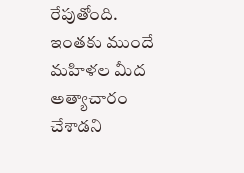రేపుతోంది. ఇంతకు ముందే మహిళల మీద అత్యాచారం చేశాడని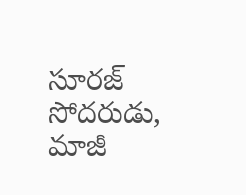సూరజ్ సోదరుడు, మాజీ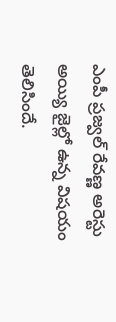ఎంపీ ప్రజ్వల్ రేవణ్ణ అరెస్టు అయ్యి జైల్లో ఉన్న విషయం తెలిసిందే.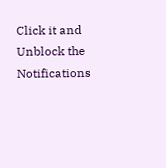Click it and Unblock the Notifications